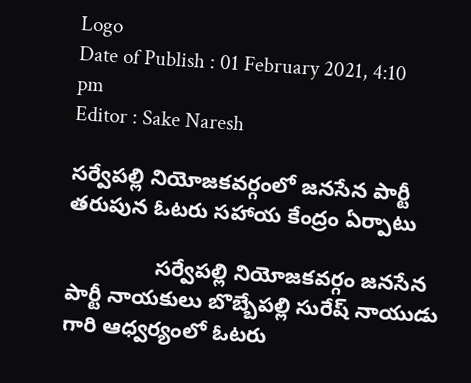Logo
Date of Publish : 01 February 2021, 4:10 pm
Editor : Sake Naresh

సర్వేపల్లి నియోజకవర్గంలో జనసేన పార్టీ తరుపున ఓటరు సహాయ కేంద్రం ఏర్పాటు

               సర్వేపల్లి నియోజకవర్గం జనసేన పార్టీ నాయకులు బొబ్బేపల్లి సురేష్ నాయుడు గారి ఆధ్వర్యంలో ఓటరు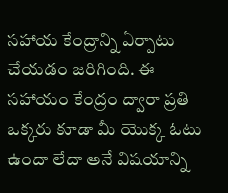సహాయ కేంద్రాన్ని ఏర్పాటు చేయడం జరిగింది. ఈ సహాయం కేంద్రం ద్వారా ప్రతి ఒక్కరు కూడా మీ యొక్క ఓటు ఉందా లేదా అనే విషయాన్ని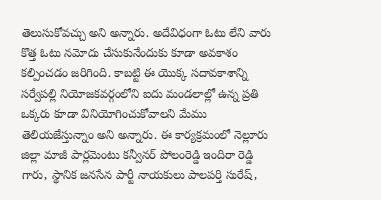తెలుసుకోవచ్చు అని అన్నారు. అదేవిధంగా ఓటు లేని వారు కొత్త ఓటు నమోదు చేసుకునేందుకు కూడా అవకాశం కల్పించడం జరిగింది. కాబట్టి ఈ యొక్క సదావకాశాన్ని సర్వేపల్లి నియోజకవర్గంలోని ఐదు మండలాల్లో ఉన్న ప్రతి ఒక్కరు కూడా వినియోగించుకోవాలని మేము తెలియజేస్తున్నాం అని అన్నారు. ఈ కార్యక్రమంలో నెల్లూరు జిల్లా మాజీ పార్లమెంటు కన్వీనర్ పోలంరెడ్డి ఇందిరా రెడ్డి గారు, స్థానిక జనసేన పార్టీ నాయకులు పాలపర్తి సురేష్,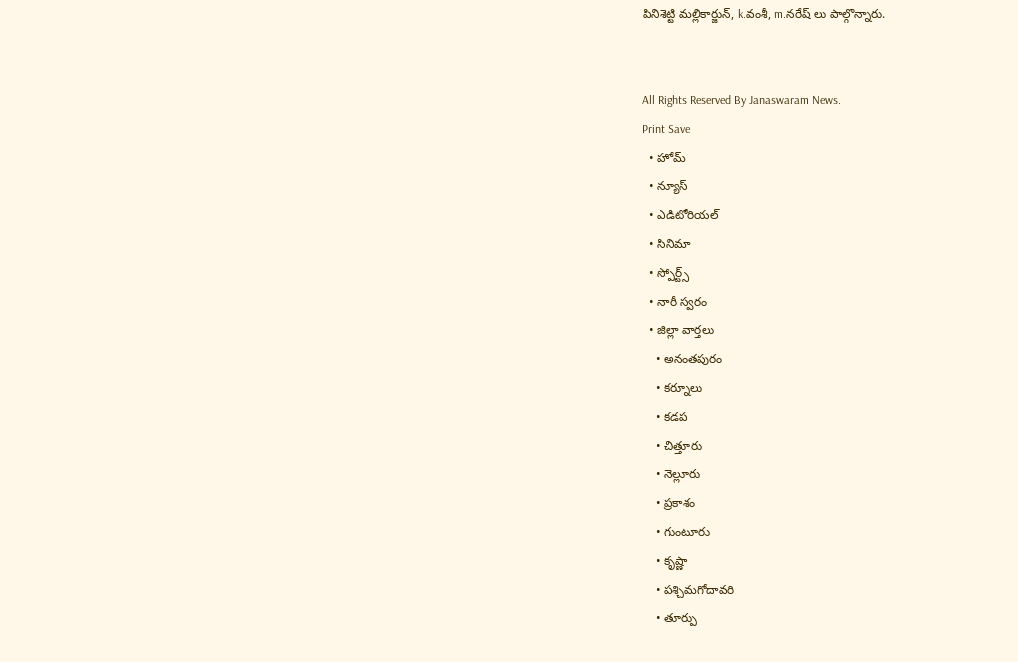పినిశెట్టి మల్లికార్జున్, k.వంశీ, m.నరేష్ లు పాల్గొన్నారు.


All Rights Reserved By Janaswaram News.
Print Save
  • హోమ్
  • న్యూస్
  • ఎడిటోరియల్
  • సినిమా
  • స్పోర్ట్స్
  • నారీ స్వరం
  • జిల్లా వార్తలు
    • అనంతపురం
    • కర్నూలు
    • కడప
    • చిత్తూరు
    • నెల్లూరు
    • ప్రకాశం
    • గుంటూరు
    • కృష్ణా
    • పశ్చిమగోదావరి
    • తూర్పు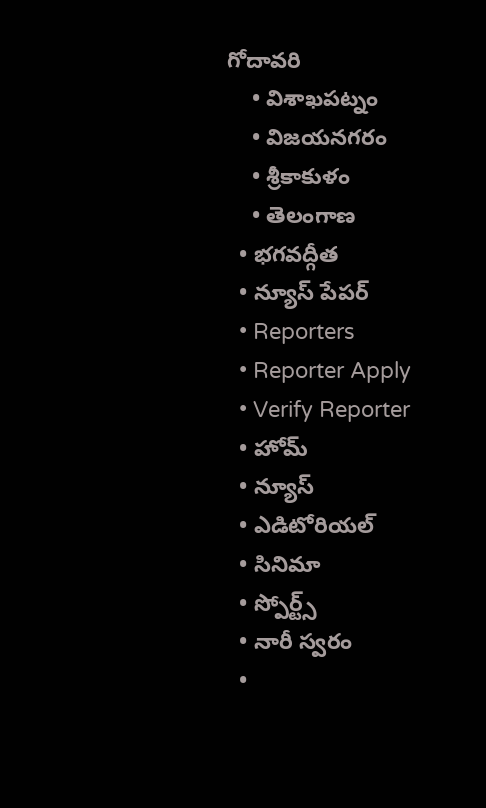గోదావరి
    • విశాఖపట్నం
    • విజయనగరం
    • శ్రీకాకుళం
    • తెలంగాణ
  • భగవద్గీత
  • న్యూస్ పేపర్
  • Reporters
  • Reporter Apply
  • Verify Reporter
  • హోమ్
  • న్యూస్
  • ఎడిటోరియల్
  • సినిమా
  • స్పోర్ట్స్
  • నారీ స్వరం
  •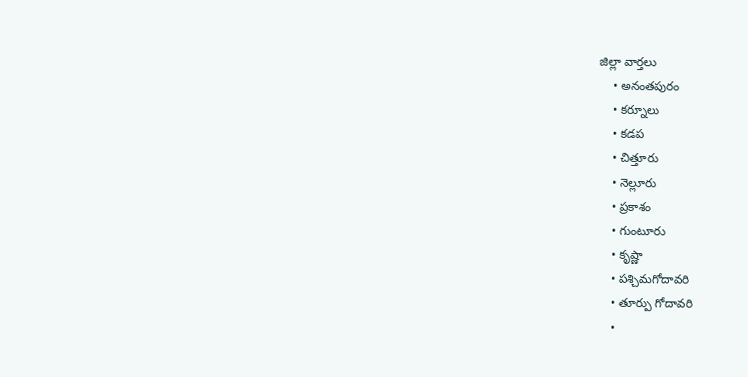జిల్లా వార్తలు
    • అనంతపురం
    • కర్నూలు
    • కడప
    • చిత్తూరు
    • నెల్లూరు
    • ప్రకాశం
    • గుంటూరు
    • కృష్ణా
    • పశ్చిమగోదావరి
    • తూర్పు గోదావరి
    •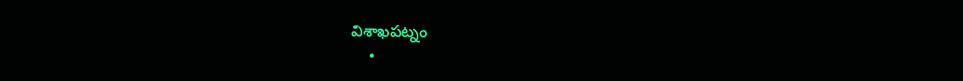విశాఖపట్నం
    •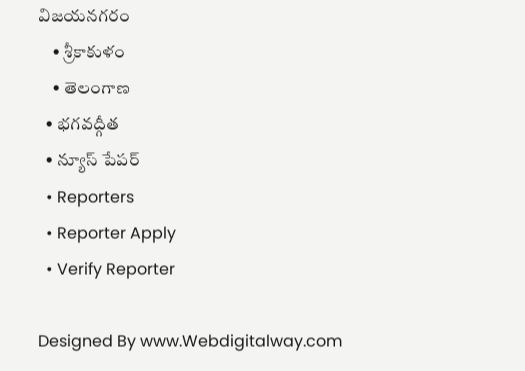విజయనగరం
    • శ్రీకాకుళం
    • తెలంగాణ
  • భగవద్గీత
  • న్యూస్ పేపర్
  • Reporters
  • Reporter Apply
  • Verify Reporter

Designed By www.Webdigitalway.com